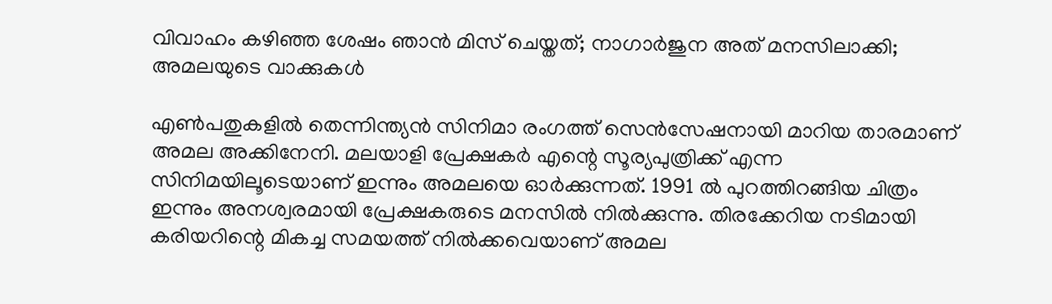വിവാഹം കഴിഞ്ഞ ശേഷം ഞാൻ മിസ് ചെയ്തത്; നാഗാർജുന അത് മനസിലാക്കി; അമലയുടെ വാക്കുകൾ

എൺപതുകളിൽ തെന്നിന്ത്യൻ സിനിമാ രംഗത്ത് സെൻസേഷനായി മാറിയ താരമാണ് അമല അക്കിനേനി. മലയാളി പ്രേക്ഷകർ എന്റെ സൂര്യപുത്രിക്ക് എന്ന സിനിമയിലൂടെയാണ് ഇന്നും അമലയെ ഓർക്കുന്നത്. 1991 ൽ പുറത്തിറങ്ങിയ ചിത്രം ഇന്നും അനശ്വരമായി പ്രേക്ഷകരുടെ മനസിൽ നിൽക്കുന്നു. തിരക്കേറിയ നടിമായി കരിയറിന്റെ മികച്ച സമയത്ത് നിൽക്കവെയാണ് അമല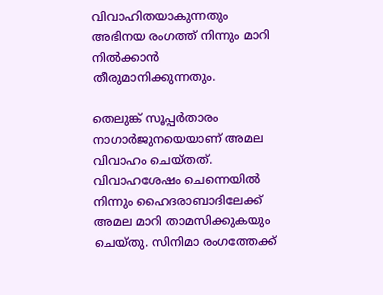വിവാഹിതയാകുന്നതും അഭിനയ രംഗത്ത് നിന്നും മാറി നിൽക്കാൻ തീരുമാനിക്കുന്നതും.

തെലുങ്ക് സൂപ്പർതാരം നാഗാർജുനയെയാണ് അമല വിവാഹം ചെയ്തത്. വിവാഹശേഷം ചെന്നെയിൽ നിന്നും ഹൈദരാബാദിലേക്ക് അമല മാറി താമസിക്കുകയും ചെയ്തു. സിനിമാ രംഗത്തേക്ക്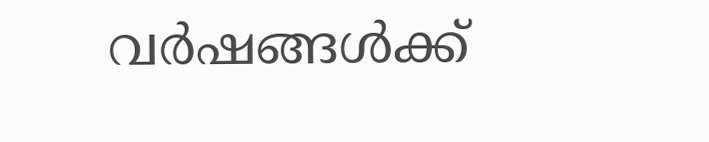വർഷങ്ങൾക്ക്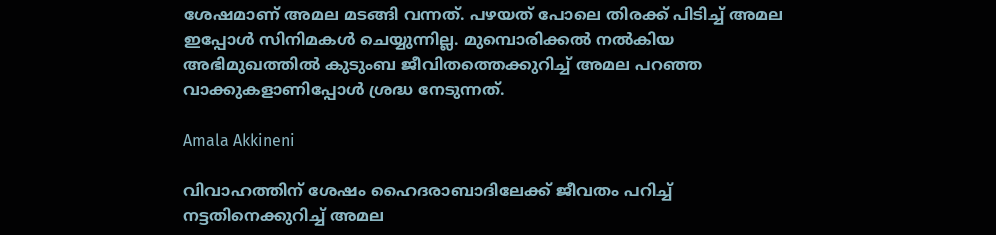ശേഷമാണ് അമല മടങ്ങി വന്നത്. പഴയത് പോലെ തിരക്ക് പിടിച്ച് അമല ഇപ്പോൾ സിനിമകൾ ചെയ്യുന്നില്ല. മുമ്പൊരിക്കൽ നൽകിയ അഭിമുഖത്തിൽ കുടുംബ ജീവിതത്തെക്കുറിച്ച് അമല പറഞ്ഞ വാക്കുകളാണിപ്പോൾ ശ്രദ്ധ നേ‌ടുന്നത്.

Amala Akkineni

വിവാഹത്തിന് ശേഷം ഹൈദരാബാദിലേക്ക് ജീവതം പറിച്ച് നട്ടതിനെക്കുറിച്ച് അമല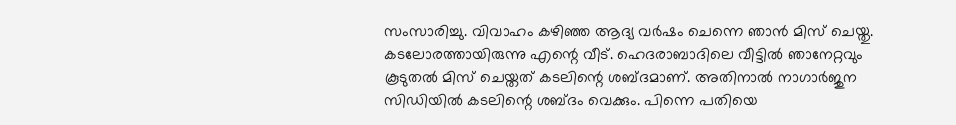സംസാരിച്ചു. വിവാഹം കഴിഞ്ഞ ആദ്യ വർഷം ചെന്നെ ഞാൻ മിസ് ചെയ്തു. കടലോരത്തായിരുന്നു എന്റെ വീട്. ഹെദരാബാദിലെ വീട്ടിൽ ഞാനേറ്റവും കൂടുതൽ മിസ് ചെയ്തത് ക‌‌ടലിന്റെ ശബ്ദമാണ്. അതിനാൽ നാഗാർജുന സിഡിയിൽ ക‌ടലിന്റെ ശബ്ദം വെക്കും. പിന്നെ പതിയെ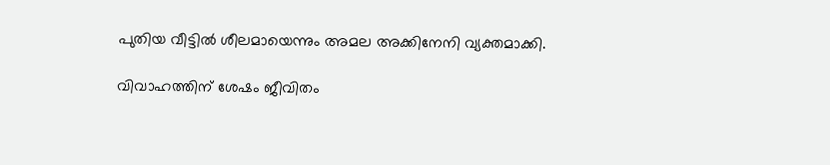പുതിയ വീട്ടിൽ ശീലമായെന്നും അമല അക്കിനേനി വ്യക്തമാക്കി.

വിവാഹത്തിന് ശേഷം ജീവിതം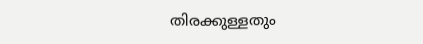തിരക്കുള്ളതും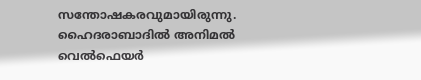സന്തോഷകരവുമായിരുന്നു. ഹൈദരാബാദിൽ അനിമൽ വെൽഫെയർ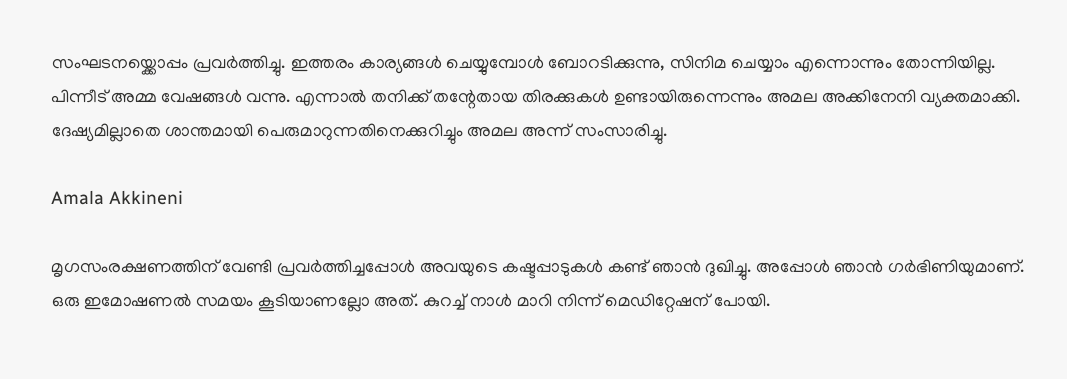സംഘടനയ്ക്കൊപ്പം പ്രവർത്തിച്ചു. ഇത്തരം കാര്യങ്ങൾ ചെയ്യുമ്പോൾ ബോറടിക്കുന്നു, സിനിമ ചെയ്യാം എന്നൊന്നും തോന്നിയില്ല. പിന്നീട് അമ്മ വേഷങ്ങൾ വന്നു. എന്നാൽ തനിക്ക് തന്റേതായ തിരക്കുകൾ ഉണ്ടായിരുന്നെന്നും അമല അക്കിനേനി വ്യക്തമാക്കി. ദേഷ്യമില്ലാതെ ശാന്തമായി പെരുമാറുന്നതിനെക്കുറിച്ചും അമല അന്ന് സംസാരിച്ചു.

Amala Akkineni

മൃഗസംരക്ഷണത്തിന് വേണ്ടി പ്രവർത്തിച്ചപ്പോൾ അവയുടെ കഷ്ടപ്പാടുകൾ കണ്ട് ഞാൻ ദുഖിച്ചു. അപ്പോൾ ഞാൻ ഗർഭിണിയുമാണ്. ഒരു ഇമോഷണൽ സമയം കൂടിയാണല്ലോ അത്. കുറച്ച് നാൾ മാറി നിന്ന് മെഡിറ്റേഷന് പോയി.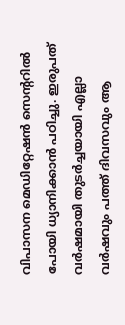വിപാസന മെഡിറ്റേഷൻ സെന്ററിൽ പോയി ധ്യാനിക്കാൻ പഠിച്ചു. ഇരുപത് വർഷമായി തുടർച്ചയായി എല്ലാ വർഷവും പത്ത് ദിവസവും ആ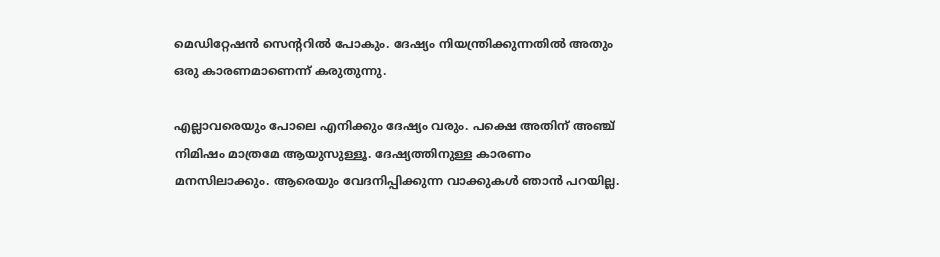മെ‍ഡിറ്റേഷൻ സെന്ററിൽ പോകും. ദേഷ്യം നിയന്ത്രിക്കുന്നതിൽ അതും ഒരു കാരണമാണെന്ന് കരുതുന്നു.

എല്ലാവരെയും പോലെ എനിക്കും ദേഷ്യം വരും. പക്ഷെ അതിന് അഞ്ച് നിമിഷം മാത്രമേ ആയുസുള്ളൂ. ദേഷ്യത്തിനുള്ള കാരണം മനസിലാക്കും. ആരെയും വേദനിപ്പിക്കുന്ന വാക്കുകൾ ഞാൻ പറയില്ല.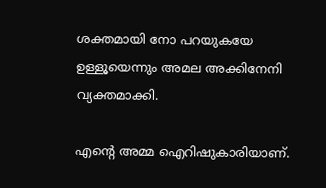ശക്തമായി നോ പറയുകയേ ഉള്ളൂയെന്നും അമല അക്കിനേനി വ്യക്തമാക്കി.

എന്റെ അമ്മ ഐറിഷുകാരിയാണ്.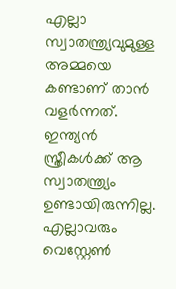എല്ലാ സ്വാതന്ത്ര്യവുമുള്ള അമ്മയെ കണ്ടാണ് താൻ വളർന്നത്. ഇന്ത്യൻ സ്ത്രീകൾക്ക് ആ സ്വാതന്ത്ര്യം ഉണ്ടായിരുന്നില്ല. എല്ലാവരും വെസ്റ്റേൺ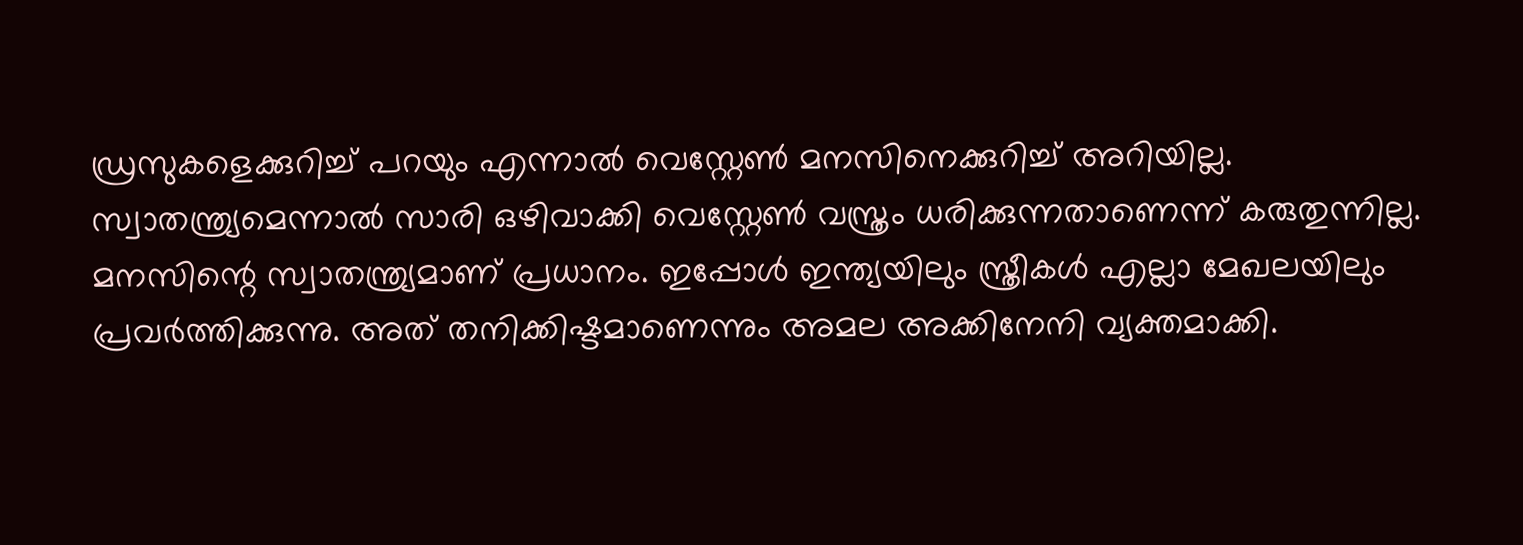ഡ്രസുകളെക്കുറിച്ച് പറയും എന്നാൽ വെസ്റ്റേൺ മനസിനെക്കുറിച്ച് അറിയില്ല. സ്വാതന്ത്ര്യമെന്നാൽ സാരി ഒഴിവാക്കി വെസ്റ്റേൺ വസ്ത്രം ധരിക്കുന്നതാണെന്ന് കരുതുന്നില്ല. മനസിന്റെ സ്വാതന്ത്ര്യമാണ് പ്രധാനം. ഇപ്പോൾ ഇന്ത്യയിലും സ്ത്രീകൾ എല്ലാ മേഖലയിലും പ്രവർത്തിക്കുന്നു. അത് തനിക്കിഷ്ടമാണെന്നും അമല അക്കിനേനി വ്യക്തമാക്കി.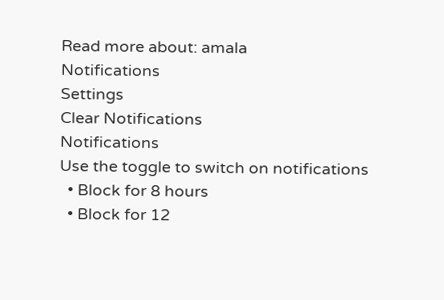Read more about: amala
Notifications
Settings
Clear Notifications
Notifications
Use the toggle to switch on notifications
  • Block for 8 hours
  • Block for 12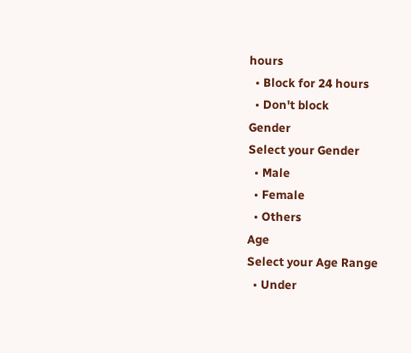hours
  • Block for 24 hours
  • Don't block
Gender
Select your Gender
  • Male
  • Female
  • Others
Age
Select your Age Range
  • Under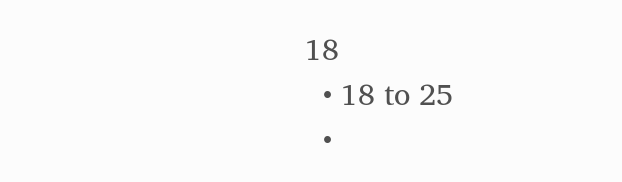18
  • 18 to 25
  •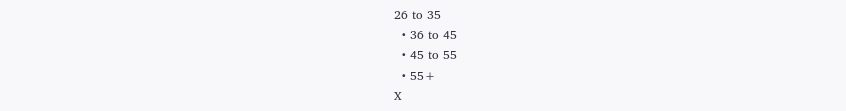26 to 35
  • 36 to 45
  • 45 to 55
  • 55+
X